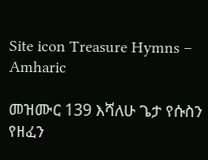Site icon Treasure Hymns – Amharic

መዝሙር 139 እሻለሁ ጌታ የሱስን የዘፈን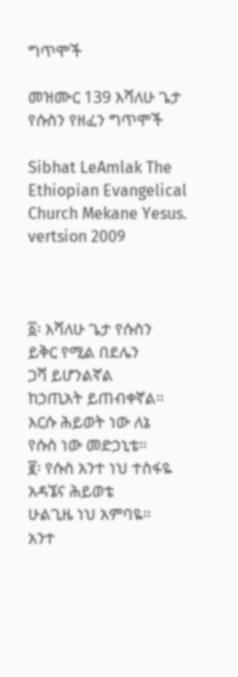ግጥሞች

መዝሙር 139 እሻለሁ ጌታ የሱስን የዘፈን ግጥሞች

Sibhat LeAmlak The Ethiopian Evangelical Church Mekane Yesus. vertsion 2009



፩፡ እሻለሁ ጌታ የሱስን
ይቅር የሚል በደሌን
ጋሻ ይሆንልኛል
ከኃጢአት ይጠብቀኛል።
እርሱ ሕይወት ነው ለኔ
የሱስ ነው መድኃኒቴ።
፪፡ የሱስ አንተ ነህ ተስፋዬ
አዳኜና ሕይወቴ
ሁልጊዜ ነህ አምባዬ።
አንተ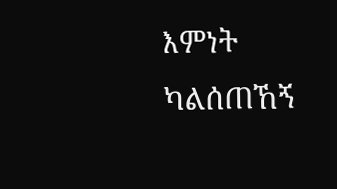እምነት ካልሰጠኸኝ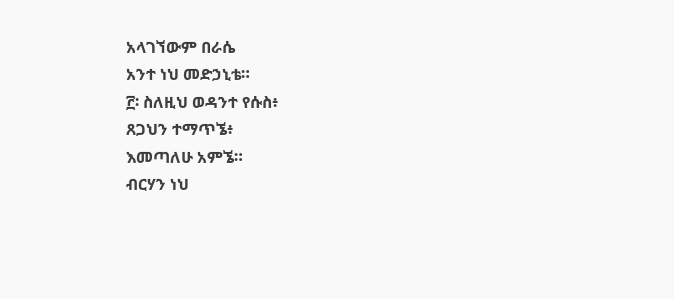አላገኘውም በራሴ
አንተ ነህ መድኃኒቴ።
፫፡ ስለዚህ ወዳንተ የሱስ፥
ጸጋህን ተማጥኜ፥
እመጣለሁ አምኜ።
ብርሃን ነህ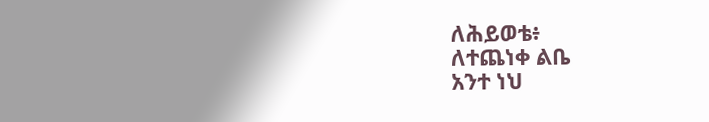ለሕይወቴ፥
ለተጨነቀ ልቤ
አንተ ነህ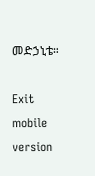መድኃኒቴ።

Exit mobile version